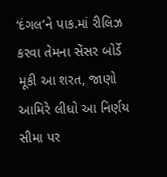‘દંગલ’ને પાક.માં રીલિઝ કરવા તેમના સેંસર બોર્ડે મૂકી આ શરત, જાણો આમિરે લીધો આ નિર્ણય
સીમા પર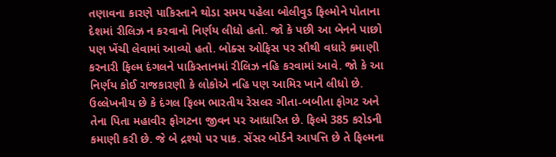તણાવના કારણે પાકિસ્તાને થોડા સમય પહેલા બોલીવુડ ફિલ્મોને પોતાના દેશમાં રીલિઝ ન કરવાનો નિર્ણય લીધો હતો. જો કે પછી આ બેનને પાછો પણ ખેંચી લેવામાં આવ્યો હતો. બોક્સ ઓફિસ પર સૌથી વધારે કમાણી કરનારી ફિલ્મ દંગલને પાકિસ્તાનમાં રીલિઝ નહિ કરવામાં આવે. જો કે આ નિર્ણય કોઈ રાજકારણી કે લોકોએ નહિ પણ આમિર ખાને લીધો છે.
ઉલ્લેખનીય છે કે દંગલ ફિલ્મ ભારતીય રેસલર ગીતા-બબીતા ફોગટ અને તેના પિતા મહાવીર ફોગટના જીવન પર આધારિત છે. ફિલ્મે 385 કરોડની કમાણી કરી છે. જે બે દ્રશ્યો પર પાક. સેંસર બોર્ડને આપત્તિ છે તે ફિલ્મના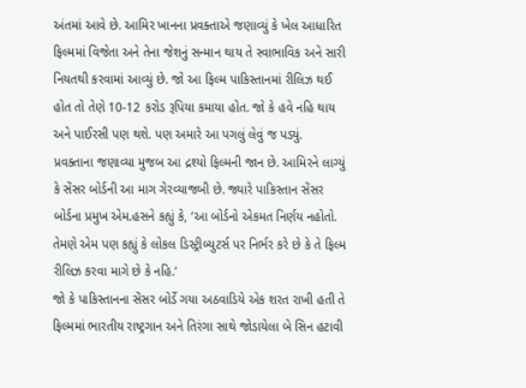અંતમાં આવે છે. આમિર ખાનના પ્રવક્તાએ જણાવ્યું કે ખેલ આધારિત ફિલ્મમાં વિજેતા અને તેના જેશનું સન્માન થાય તે સ્વાભાવિક અને સારી નિયતથી કરવામાં આવ્યું છે. જો આ ફિલ્મ પાકિસ્તાનમાં રીલિઝ થઈ હોત તો તેણે 10-12 કરોડ રૂપિયા કમાયા હોત. જો કે હવે નહિ થાય અને પાઈરસી પણ થશે. પણ અમારે આ પગલું લેવું જ પડ્યું.
પ્રવક્તાના જણાવ્યા મુજબ આ દ્રશ્યો ફિલ્મની જાન છે. આમિરને લાગ્યું કે સેંસર બોર્ડની આ માગ ગેરવ્યાજબી છે. જ્યારે પાકિસ્તાન સેંસર બોર્ડના પ્રમુખ એમ.હસને કહ્યું કે, ‘આ બોર્ડનો એકમત નિર્ણય નહોતો. તેમણે એમ પણ કહ્યું કે લોકલ ડિસ્ટ્રીબ્યુટર્સ પર નિર્ભર કરે છે કે તે ફિલ્મ રીલિઝ કરવા માગે છે કે નહિ.’
જો કે પાકિસ્તાનના સેંસર બોર્ડે ગયા અઠવાડિયે એક શરત રાખી હતી તે ફિલ્મમાં ભારતીય રાષ્ટ્રગાન અને તિરંગા સાથે જોડાયેલા બે સિન હટાવી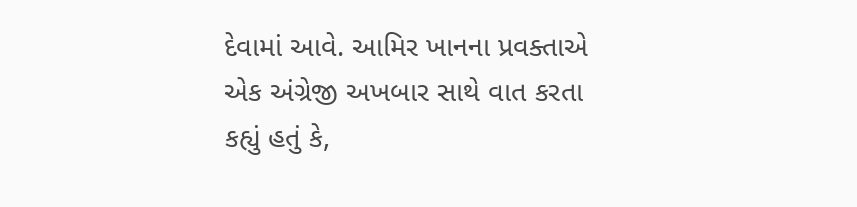દેવામાં આવે. આમિર ખાનના પ્રવક્તાએ એક અંગ્રેજી અખબાર સાથે વાત કરતા કહ્યું હતું કે,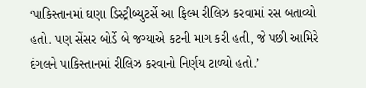‘પાકિસ્તાનમાં ઘણા ડિસ્ટ્રીબ્યુટર્સે આ ફિલ્મ રીલિઝ કરવામાં રસ બતાવ્યો હતો. પણ સેંસર બોર્ડે બે જગ્યાએ કટની માગ કરી હતી, જે પછી આમિરે દંગલને પાકિસ્તાનમાં રીલિઝ કરવાનો નિર્ણય ટાળ્યો હતો.’